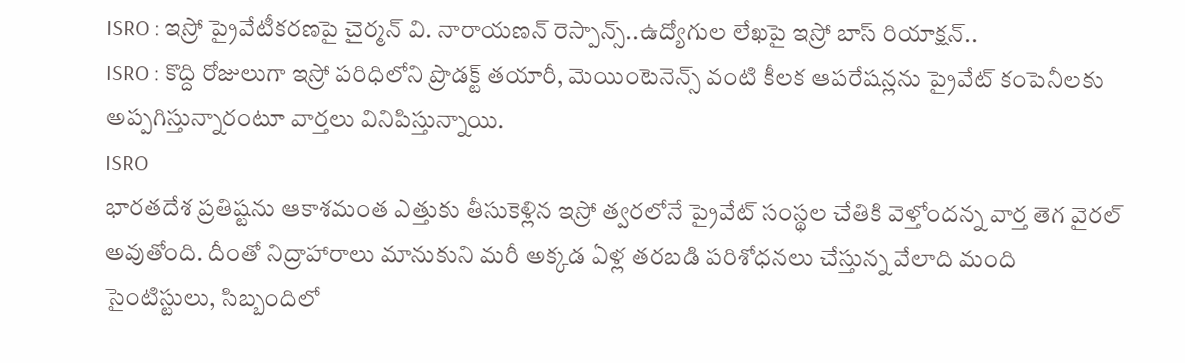ISRO : ఇస్రో ప్రైవేటీకరణపై చైర్మన్ వి. నారాయణన్ రెస్పాన్స్..ఉద్యోగుల లేఖపై ఇస్రో బాస్ రియాక్షన్..
ISRO : కొద్ది రోజులుగా ఇస్రో పరిధిలోని ప్రొడక్ట్ తయారీ, మెయింటెనెన్స్ వంటి కీలక ఆపరేషన్లను ప్రైవేట్ కంపెనీలకు అప్పగిస్తున్నారంటూ వార్తలు వినిపిస్తున్నాయి.
ISRO
భారతదేశ ప్రతిష్టను ఆకాశమంత ఎత్తుకు తీసుకెళ్లిన ఇస్రో త్వరలోనే ప్రైవేట్ సంస్థల చేతికి వెళ్తోందన్న వార్త తెగ వైరల్ అవుతోంది. దీంతో నిద్రాహారాలు మానుకుని మరీ అక్కడ ఏళ్ల తరబడి పరిశోధనలు చేస్తున్న వేలాది మంది సైంటిస్టులు, సిబ్బందిలో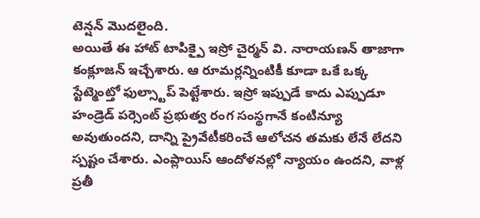టెన్షన్ మొదలైంది.
అయితే ఈ హాట్ టాపిక్పై ఇస్రో చైర్మన్ వి. నారాయణన్ తాజాగా కంక్లూజన్ ఇచ్చేశారు. ఆ రూమర్లన్నింటికీ కూడా ఒకే ఒక్క స్టేట్మెంట్తో ఫుల్స్టాప్ పెట్టేశారు. ఇస్రో ఇప్పుడే కాదు ఎప్పుడూ హండ్రెడ్ పర్సెంట్ ప్రభుత్వ రంగ సంస్థగానే కంటిన్యూ అవుతుందని, దాన్ని ప్రైవేటీకరించే ఆలోచన తమకు లేనే లేదని స్పష్టం చేశారు. ఎంప్లాయిస్ ఆందోళనల్లో న్యాయం ఉందని, వాళ్ల ప్రతీ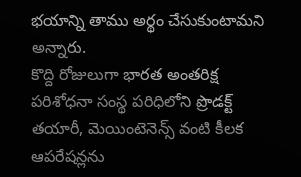భయాన్ని తాము అర్థం చేసుకుంటామని అన్నారు.
కొద్ది రోజులుగా భారత అంతరిక్ష పరిశోధనా సంస్థ పరిధిలోని ప్రొడక్ట్ తయారీ, మెయింటెనెన్స్ వంటి కీలక ఆపరేషన్లను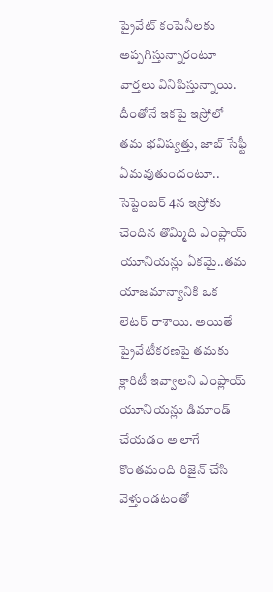ప్రైవేట్ కంపెనీలకు అప్పగిస్తున్నారంటూ వార్తలు వినిపిస్తున్నాయి. దీంతోనే ఇకపై ఇస్రోలో తమ భవిష్యత్తు, జాబ్ సేఫ్టీ ఏమవుతుందంటూ.. సెప్టెంబర్ 4న ఇస్రోకు చెందిన తొమ్మిది ఎంప్లాయ్ యూనియన్లు ఏకమై..తమ యాజమాన్యానికి ఒక లెటర్ రాశాయి. అయితే ప్రైవేటీకరణపై తమకు క్లారిటీ ఇవ్వాలని ఎంప్లాయ్ యూనియన్లు డిమాండ్ చేయడం అలాగే కొంతమంది రిజైన్ చేసి వెళ్తుండటంతో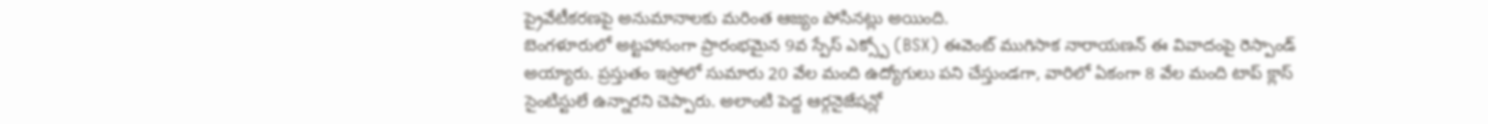ప్రైవేటీకరణపై అనుమానాలకు మరింత ఆజ్యం పోసినట్లు అయింది.
బెంగళూరులో అట్టహాసంగా ప్రారంభమైన 9వ స్పేస్ ఎక్స్పో (BSX) ఈవెంట్ ముగిసాక నారాయణన్ ఈ వివాదంపై రెస్పాండ్ అయ్యారు. ప్రస్తుతం ఇస్రోలో సుమారు 20 వేల మంది ఉద్యోగులు పని చేస్తుండగా, వారిలో ఏకంగా 8 వేల మంది టాప్ క్లాస్ సైంటిస్టులే ఉన్నారని చెప్పారు. అలాంటి పెద్ద ఆర్గనైజేషన్లో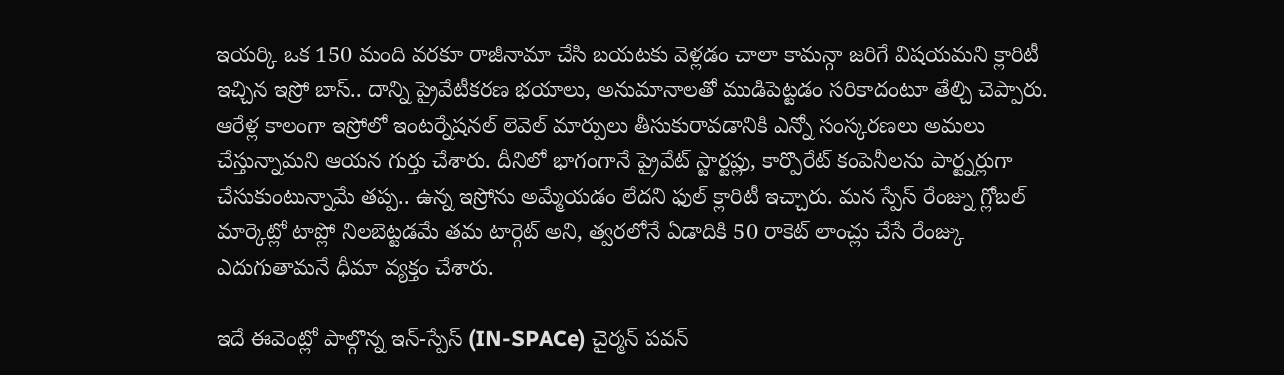ఇయర్కి ఒక 150 మంది వరకూ రాజీనామా చేసి బయటకు వెళ్లడం చాలా కామన్గా జరిగే విషయమని క్లారిటీ ఇచ్చిన ఇస్రో బాస్.. దాన్ని ప్రైవేటీకరణ భయాలు, అనుమానాలతో ముడిపెట్టడం సరికాదంటూ తేల్చి చెప్పారు.
ఆరేళ్ల కాలంగా ఇస్రోలో ఇంటర్నేషనల్ లెవెల్ మార్పులు తీసుకురావడానికి ఎన్నో సంస్కరణలు అమలు చేస్తున్నామని ఆయన గుర్తు చేశారు. దీనిలో భాగంగానే ప్రైవేట్ స్టార్టప్లు, కార్పొరేట్ కంపెనీలను పార్ట్నర్లుగా చేసుకుంటున్నామే తప్ప.. ఉన్న ఇస్రోను అమ్మేయడం లేదని ఫుల్ క్లారిటీ ఇచ్చారు. మన స్పేస్ రేంజ్ను గ్లోబల్ మార్కెట్లో టాప్లో నిలబెట్టడమే తమ టార్గెట్ అని, త్వరలోనే ఏడాదికి 50 రాకెట్ లాంచ్లు చేసే రేంజ్కు ఎదుగుతామనే ధీమా వ్యక్తం చేశారు.

ఇదే ఈవెంట్లో పాల్గొన్న ఇన్-స్పేస్ (IN-SPACe) చైర్మన్ పవన్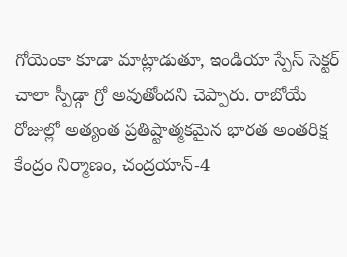గోయెంకా కూడా మాట్లాడుతూ, ఇండియా స్పేస్ సెక్టర్ చాలా స్పీడ్గా గ్రో అవుతోందని చెప్పారు. రాబోయే రోజుల్లో అత్యంత ప్రతిష్టాత్మకమైన భారత అంతరిక్ష కేంద్రం నిర్మాణం, చంద్రయాన్-4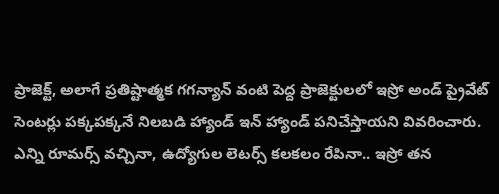ప్రాజెక్ట్, అలాగే ప్రతిష్టాత్మక గగన్యాన్ వంటి పెద్ద ప్రాజెక్టులలో ఇస్రో అండ్ ప్రైవేట్ సెంటర్లు పక్కపక్కనే నిలబడి హ్యాండ్ ఇన్ హ్యాండ్ పనిచేస్తాయని వివరించారు.
ఎన్ని రూమర్స్ వచ్చినా, ఉద్యోగుల లెటర్స్ కలకలం రేపినా.. ఇస్రో తన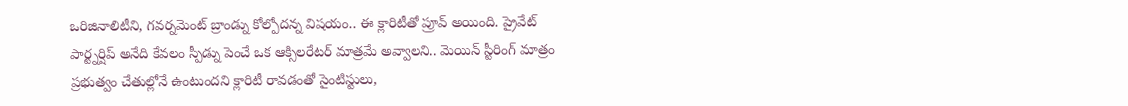ఒరిజినాలిటీని, గవర్నమెంట్ బ్రాండ్ను కోల్పోదన్న విషయం.. ఈ క్లారిటీతో ప్రూవ్ అయింది. ప్రైవేట్ పార్ట్నర్షిప్ అనేది కేవలం స్పీడ్ను పెంచే ఒక ఆక్సిలరేటర్ మాత్రమే అవ్వాలని.. మెయిన్ స్టీరింగ్ మాత్రం ప్రభుత్వం చేతుల్లోనే ఉంటుందని క్లారిటీ రావడంతో సైంటిస్టులు,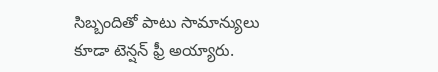సిబ్బందితో పాటు సామాన్యులు కూడా టెన్షన్ ఫ్రీ అయ్యారు.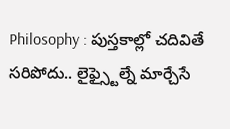Philosophy : పుస్తకాల్లో చదివితే సరిపోదు.. లైఫ్స్టైల్నే మార్చేసే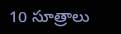10 సూత్రాలు